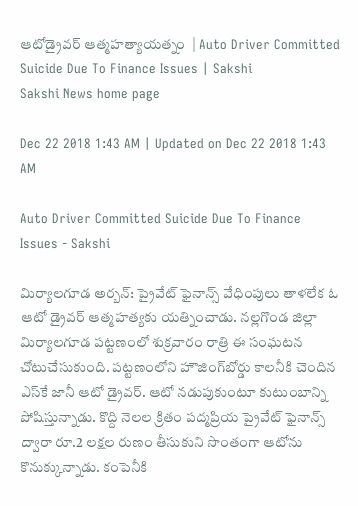ఆటోడ్రైవర్‌ ఆత్మహత్యాయత్నం  | Auto Driver Committed Suicide Due To Finance Issues | Sakshi
Sakshi News home page

Dec 22 2018 1:43 AM | Updated on Dec 22 2018 1:43 AM

Auto Driver Committed Suicide Due To Finance Issues - Sakshi

మిర్యాలగూడ అర్బన్‌: ప్రైవేట్‌ ఫైనాన్స్‌ వేధింపులు తాళలేక ఓ ఆటో డ్రైవర్‌ ఆత్మహత్యకు యత్నించాడు. నల్లగొండ జిల్లా మిర్యాలగూడ పట్టణంలో శుక్రవారం రాత్రి ఈ సంఘటన చోటుచేసుకుంది. పట్టణంలోని హౌజింగ్‌బోర్డు కాలనీకి చెందిన ఎస్‌కే జానీ ఆటో డ్రైవర్‌. ఆటో నడుపుకుంటూ కుటుంబాన్ని పోషిస్తున్నాడు. కొద్ది నెలల క్రితం పద్మప్రియ ప్రైవేట్‌ ఫైనాన్స్‌ ద్వారా రూ.2 లక్షల రుణం తీసుకుని సొంతంగా ఆటోను కొనుక్కున్నాడు. కంపెనీకి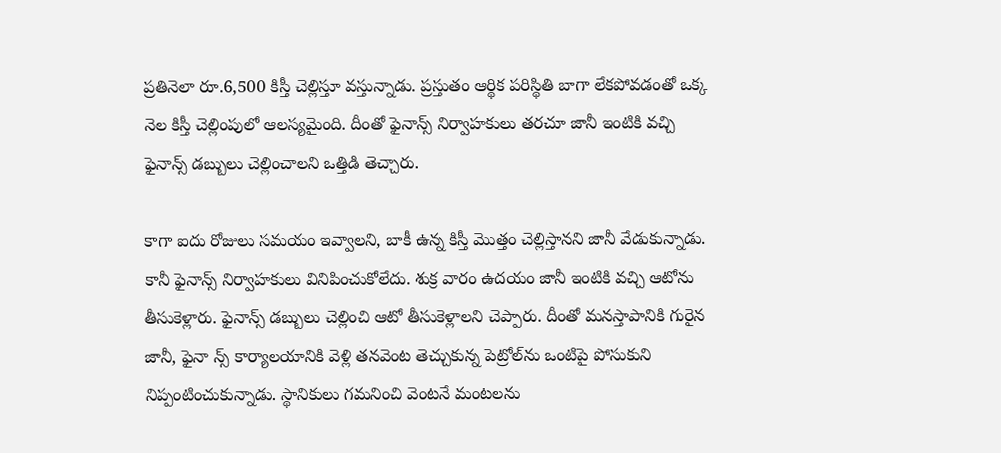ప్రతినెలా రూ.6,500 కిస్తీ చెల్లిస్తూ వస్తున్నాడు. ప్రస్తుతం ఆర్థిక పరిస్థితి బాగా లేకపోవడంతో ఒక్క నెల కిస్తీ చెల్లింపులో ఆలస్యమైంది. దీంతో ఫైనాన్స్‌ నిర్వాహకులు తరచూ జానీ ఇంటికి వచ్చి ఫైనాన్స్‌ డబ్బులు చెల్లించాలని ఒత్తిడి తెచ్చారు.

కాగా ఐదు రోజులు సమయం ఇవ్వాలని, బాకీ ఉన్న కిస్తీ మొత్తం చెల్లిస్తానని జానీ వేడుకున్నాడు. కానీ ఫైనాన్స్‌ నిర్వాహకులు వినిపించుకోలేదు. శుక్ర వారం ఉదయం జానీ ఇంటికి వచ్చి ఆటోను తీసుకెళ్లారు. ఫైనాన్స్‌ డబ్బులు చెల్లించి ఆటో తీసుకెళ్లాలని చెప్పారు. దీంతో మనస్తాపానికి గురైన జానీ, ఫైనా న్స్‌ కార్యాలయానికి వెళ్లి తనవెంట తెచ్చుకున్న పెట్రోల్‌ను ఒంటిపై పోసుకుని నిప్పంటించుకున్నాడు. స్థానికులు గమనించి వెంటనే మంటలను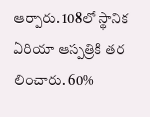ఆర్పారు. 108లో స్థానిక ఏరియా ఆస్పత్రికి తర లించారు. 60%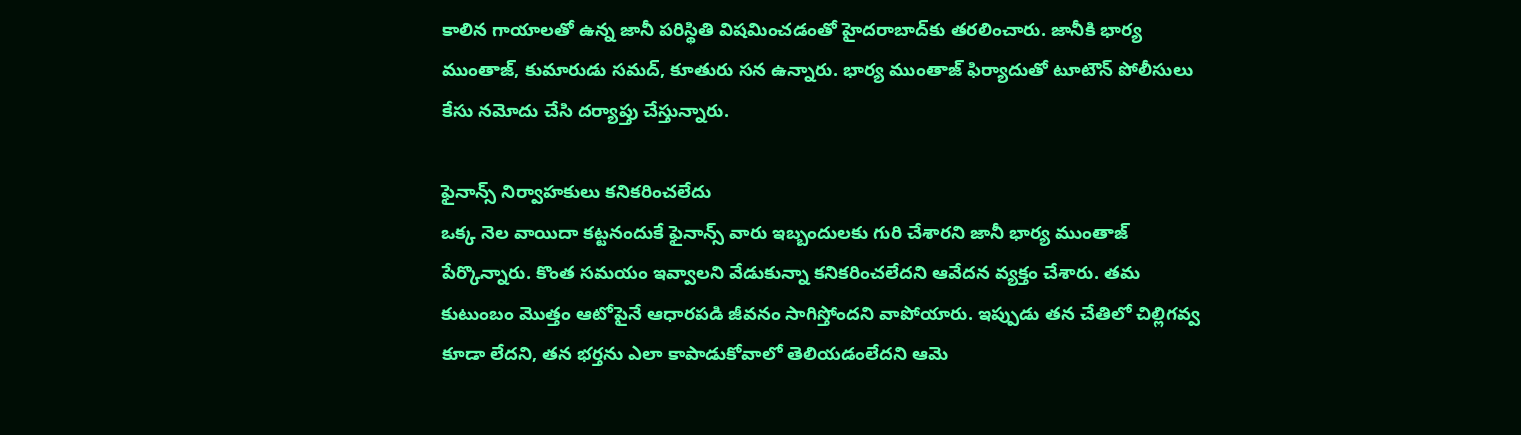కాలిన గాయాలతో ఉన్న జానీ పరిస్థితి విషమించడంతో హైదరాబాద్‌కు తరలించారు. జానీకి భార్య ముంతాజ్, కుమారుడు సమద్, కూతురు సన ఉన్నారు. భార్య ముంతాజ్‌ ఫిర్యాదుతో టూటౌన్‌ పోలీసులు కేసు నమోదు చేసి దర్యాప్తు చేస్తున్నారు.

ఫైనాన్స్‌ నిర్వాహకులు కనికరించలేదు
ఒక్క నెల వాయిదా కట్టనందుకే ఫైనాన్స్‌ వారు ఇబ్బందులకు గురి చేశారని జానీ భార్య ముంతాజ్‌ పేర్కొన్నారు. కొంత సమయం ఇవ్వాలని వేడుకున్నా కనికరించలేదని ఆవేదన వ్యక్తం చేశారు. తమ కుటుంబం మొత్తం ఆటోపైనే ఆధారపడి జీవనం సాగిస్తోందని వాపోయారు. ఇప్పుడు తన చేతిలో చిల్లిగవ్వ కూడా లేదని, తన భర్తను ఎలా కాపాడుకోవాలో తెలియడంలేదని ఆమె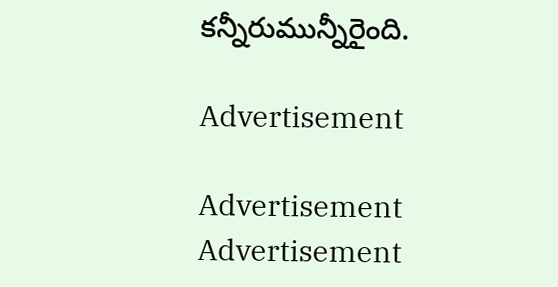కన్నీరుమున్నీరైంది.

Advertisement

Advertisement
Advertisement